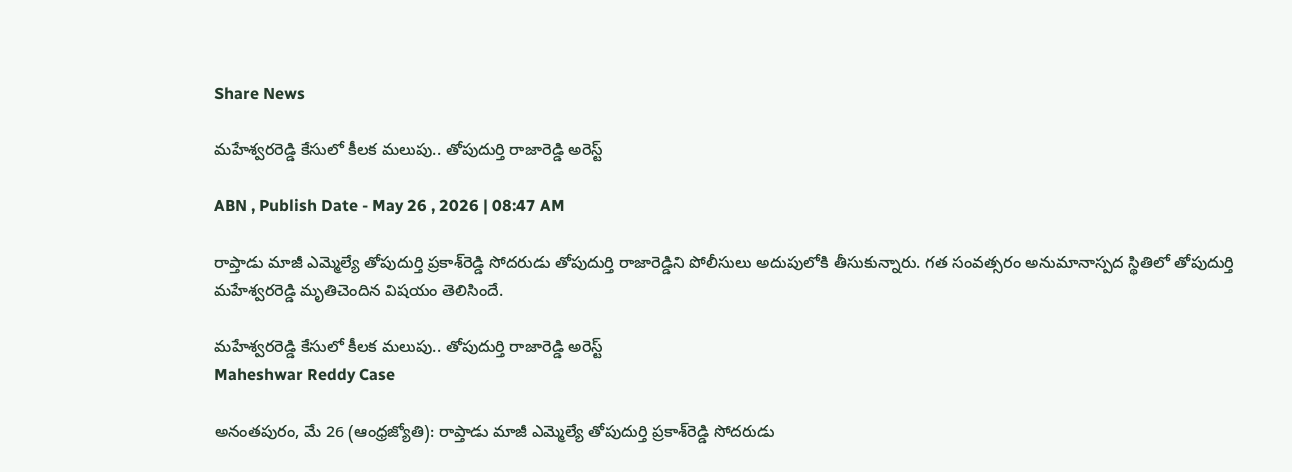Share News

మహేశ్వరరెడ్డి కేసులో కీలక మలుపు.. తోపుదుర్తి రాజారెడ్డి అరెస్ట్

ABN , Publish Date - May 26 , 2026 | 08:47 AM

రాప్తాడు మాజీ ఎమ్మెల్యే తోపుదుర్తి ప్రకాశ్‌రెడ్డి సోదరుడు తోపుదుర్తి రాజారెడ్డిని పోలీసులు అదుపులోకి తీసుకున్నారు. గత సంవత్సరం అనుమానాస్పద స్థితిలో తోపుదుర్తి మహేశ్వరరెడ్డి మృతిచెందిన విషయం తెలిసిందే.

మహేశ్వరరెడ్డి కేసులో కీలక మలుపు.. తోపుదుర్తి రాజారెడ్డి అరెస్ట్
Maheshwar Reddy Case

అనంతపురం, మే 26 (ఆంధ్రజ్యోతి): రాప్తాడు మాజీ ఎమ్మెల్యే తోపుదుర్తి ప్రకాశ్‌రెడ్డి సోదరుడు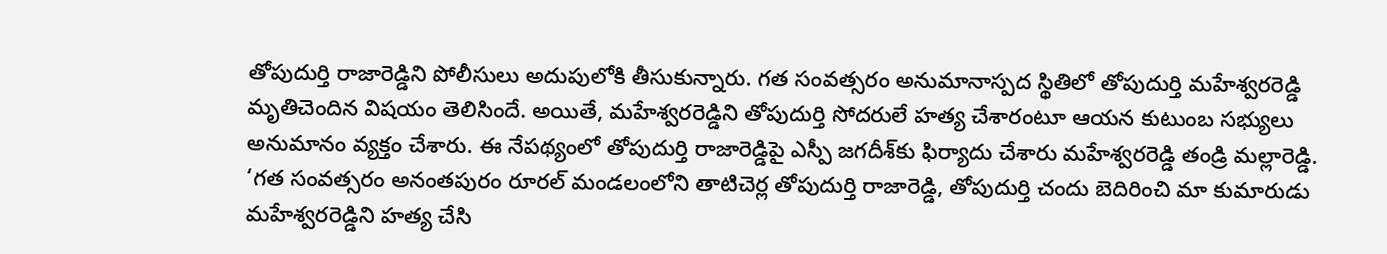తోపుదుర్తి రాజారెడ్డిని పోలీసులు అదుపులోకి తీసుకున్నారు. గత సంవత్సరం అనుమానాస్పద స్థితిలో తోపుదుర్తి మహేశ్వరరెడ్డి మృతిచెందిన విషయం తెలిసిందే. అయితే, మహేశ్వరరెడ్డిని తోపుదుర్తి సోదరులే హత్య చేశారంటూ ఆయన కుటుంబ సభ్యులు అనుమానం వ్యక్తం చేశారు. ఈ నేపథ్యంలో తోపుదుర్తి రాజారెడ్డిపై ఎస్పీ జగదీశ్‌కు ఫిర్యాదు చేశారు మహేశ్వరరెడ్డి తండ్రి మల్లారెడ్డి. ‘గత సంవత్సరం అనంతపురం రూరల్ మండలంలోని తాటిచెర్ల తోపుదుర్తి రాజారెడ్డి, తోపుదుర్తి చందు బెదిరించి మా కుమారుడు మహేశ్వరరెడ్డిని హత్య చేసి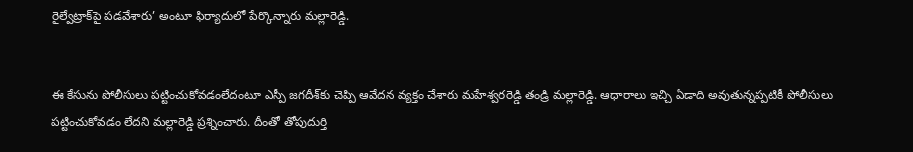రైల్వేట్రాక్‌పై పడవేశారు’ అంటూ ఫిర్యాదులో పేర్కొన్నారు మల్లారెడ్డి.


ఈ కేసును పోలీసులు పట్టించుకోవడంలేదంటూ ఎస్పీ జగదీశ్‌‌కు చెప్పి ఆవేదన వ్యక్తం చేశారు మహేశ్వరరెడ్డి తండ్రి మల్లారెడ్డి. ఆధారాలు ఇచ్చి ఏడాది అవుతున్నప్పటికీ పోలీసులు పట్టించుకోవడం లేదని మల్లారెడ్డి ప్రశ్నించారు. దీంతో తోపుదుర్తి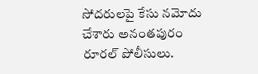సోదరులపై కేసు నమోదు చేశారు అనంతపురం రూరల్ పోలీసులు.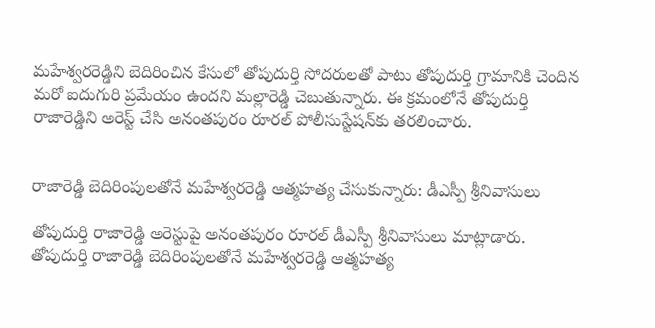మహేశ్వరరెడ్డిని బెదిరించిన కేసులో తోపుదుర్తి సోదరులతో పాటు తోపుదుర్తి గ్రామానికి చెందిన మరో ఐదుగురి ప్రమేయం ఉందని మల్లారెడ్డి చెబుతున్నారు. ఈ క్రమంలోనే తోపుదుర్తి రాజారెడ్డిని అరెస్ట్ చేసి అనంతపురం రూరల్ పోలీసుస్టేషన్‌కు తరలించారు.


రాజారెడ్డి బెదిరింపులతోనే మహేశ్వరరెడ్డి ఆత్మహత్య చేసుకున్నారు: డీఎస్పీ శ్రీనివాసులు

తోపుదుర్తి రాజారెడ్డి అరెస్టుపై అనంతపురం రూరల్ డీఎస్పీ శ్రీనివాసులు మాట్లాడారు. తోపుదుర్తి రాజారెడ్డి బెదిరింపులతోనే మహేశ్వరరెడ్డి ఆత్మహత్య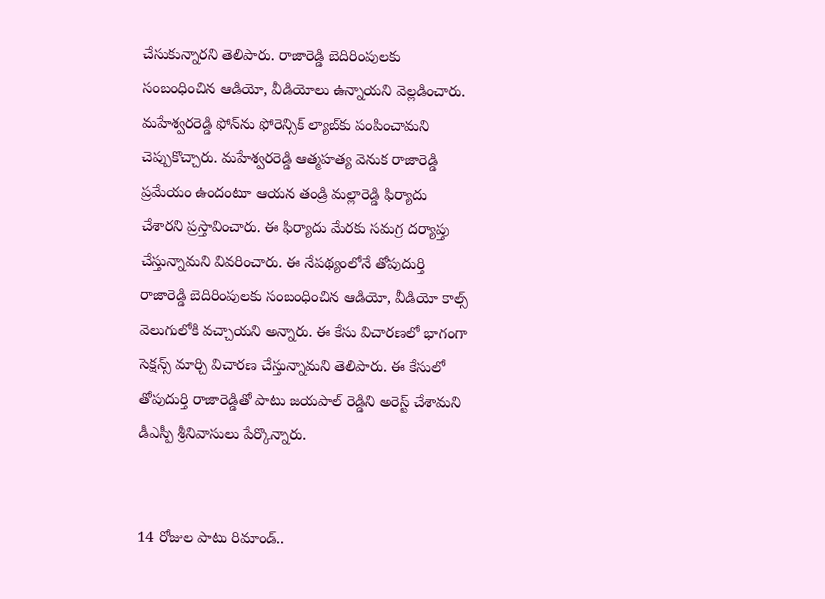చేసుకున్నారని తెలిపారు. రాజారెడ్డి బెదిరింపులకు సంబంధించిన ఆడియో, వీడియోలు ఉన్నాయని వెల్లడించారు. మహేశ్వరరెడ్డి ఫోన్‌ను ఫోరెన్సిక్ ల్యాబ్‌కు పంపించామని చెప్పుకొచ్చారు. మహేశ్వరరెడ్డి ఆత్మహత్య వెనుక రాజారెడ్డి ప్రమేయం ఉందంటూ ఆయన తండ్రి మల్లారెడ్డి ఫిర్యాదు చేశారని ప్రస్తావించారు. ఈ ఫిర్యాదు మేరకు సమగ్ర దర్యాప్తు చేస్తున్నామని వివరించారు. ఈ నేపథ్యంలోనే తోపుదుర్తి రాజారెడ్డి బెదిరింపులకు సంబంధించిన ఆడియో, వీడియో కాల్స్ వెలుగులోకి వచ్చాయని అన్నారు. ఈ కేసు విచారణలో భాగంగా సెక్షన్స్ మార్చి విచారణ చేస్తున్నామని తెలిపారు. ఈ కేసులో తోపుదుర్తి రాజారెడ్డితో పాటు జయపాల్ రెడ్డిని అరెస్ట్ చేశామని డీఎస్పీ శ్రీనివాసులు పేర్కొన్నారు.


14 రోజుల పాటు రిమాండ్..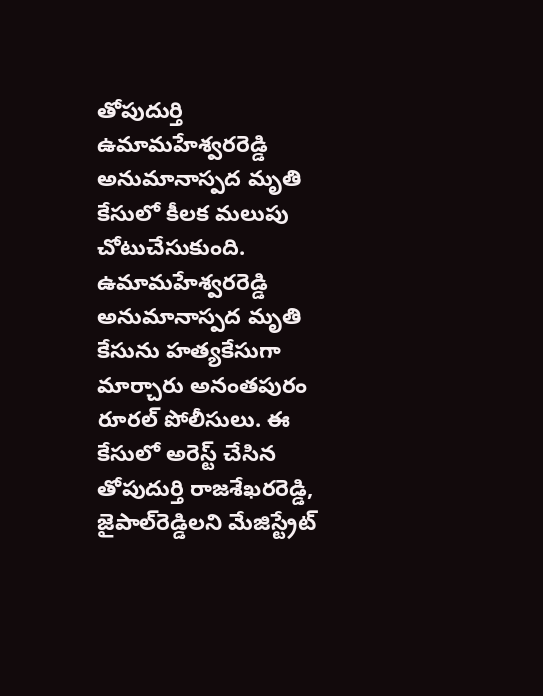తోపుదుర్తి ఉమామహేశ్వరరెడ్డి అనుమానాస్పద మృతి కేసులో కీలక మలుపు చోటుచేసుకుంది. ఉమామహేశ్వరరెడ్డి అనుమానాస్పద మృతి కేసును హత్యకేసుగా మార్చారు అనంతపురం రూరల్ పోలీసులు. ఈ కేసులో అరెస్ట్ చేసిన తోపుదుర్తి రాజశేఖరరెడ్డి, జైపాల్‌రెడ్డిలని మేజిస్ట్రేట్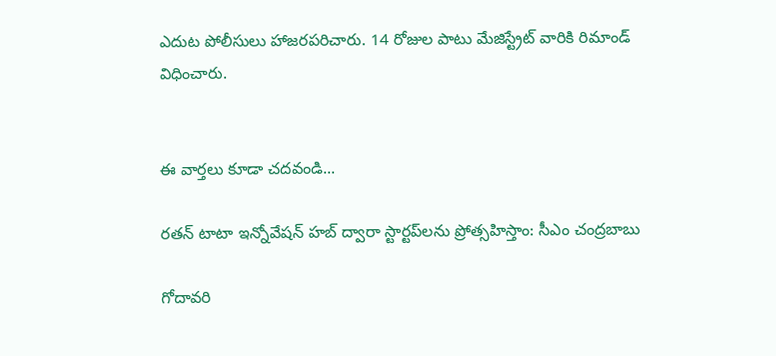ఎదుట పోలీసులు హాజరపరిచారు. 14 రోజుల పాటు మేజిస్ట్రేట్ వారికి రిమాండ్ విధించారు.


ఈ వార్తలు కూడా చదవండి...

రతన్ టాటా ఇన్నోవేషన్ హబ్ ద్వారా స్టార్టప్‌లను ప్రోత్సహిస్తాం: సీఎం చంద్రబాబు

గోదావరి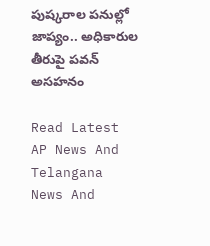పుష్కరాల పనుల్లో జాప్యం.. అధికారుల తీరుపై పవన్ అసహనం

Read Latest AP News And Telangana News And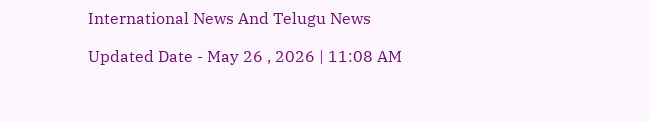International News And Telugu News

Updated Date - May 26 , 2026 | 11:08 AM